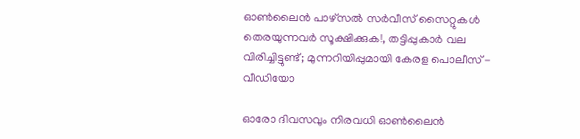ഓണ്‍ലൈന്‍ പാഴ്‌സല്‍ സര്‍വീസ് സൈറ്റുകള്‍ തെരയുന്നവര്‍ സൂക്ഷിക്കുക!, തട്ടിപ്പുകാര്‍ വല വിരിച്ചിട്ടുണ്ട്; മുന്നറിയിപ്പുമായി കേരള പൊലീസ് - വീഡിയോ

ഓരോ ദിവസവും നിരവധി ഓണ്‍ലൈന്‍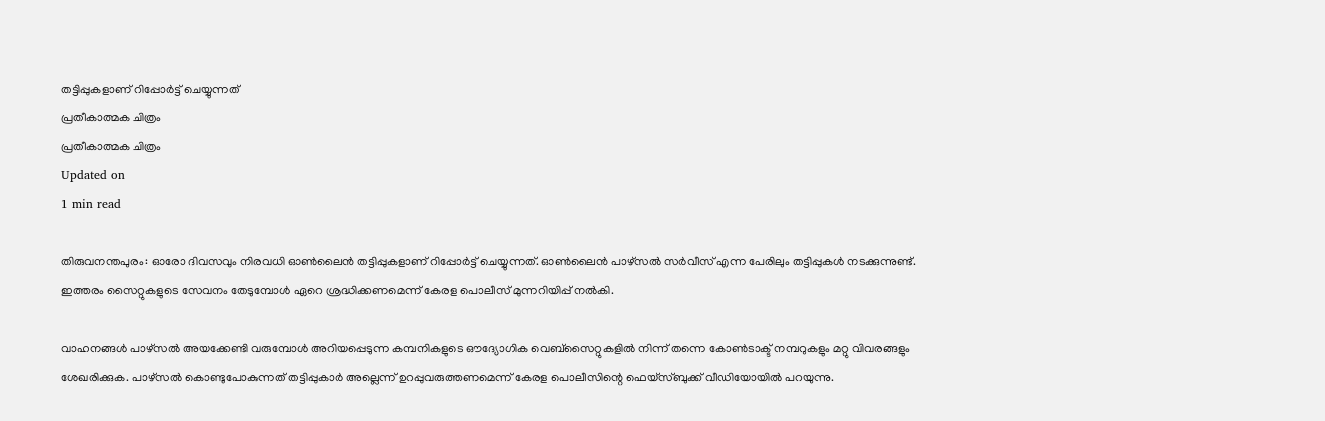തട്ടിപ്പുകളാണ് റിപ്പോര്‍ട്ട് ചെയ്യുന്നത്
പ്രതീകാത്മക ചിത്രം
പ്രതീകാത്മക ചിത്രം
Updated on
1 min read

തിരുവനന്തപുരം: ഓരോ ദിവസവും നിരവധി ഓണ്‍ലൈന്‍ തട്ടിപ്പുകളാണ് റിപ്പോര്‍ട്ട് ചെയ്യുന്നത്. ഓണ്‍ലൈന്‍ പാഴ്‌സല്‍ സര്‍വീസ് എന്ന പേരിലും തട്ടിപ്പുകള്‍ നടക്കുന്നുണ്ട്. ഇത്തരം സൈറ്റുകളുടെ സേവനം തേടുമ്പോള്‍ ഏറെ ശ്രദ്ധിക്കണമെന്ന് കേരള പൊലീസ് മുന്നറിയിപ്പ് നല്‍കി.

വാഹനങ്ങള്‍ പാഴ്‌സല്‍ അയക്കേണ്ടി വരുമ്പോള്‍ അറിയപ്പെടുന്ന കമ്പനികളുടെ ഔദ്യോഗിക വെബ്‌സൈറ്റുകളില്‍ നിന്ന് തന്നെ കോണ്‍ടാക്ട് നമ്പറുകളും മറ്റു വിവരങ്ങളും ശേഖരിക്കുക. പാഴ്‌സല്‍ കൊണ്ടുപോകുന്നത് തട്ടിപ്പുകാര്‍ അല്ലെന്ന് ഉറപ്പുവരുത്തണമെന്ന് കേരള പൊലീസിന്റെ ഫെയ്‌സ്ബുക്ക് വീഡിയോയില്‍ പറയുന്നു.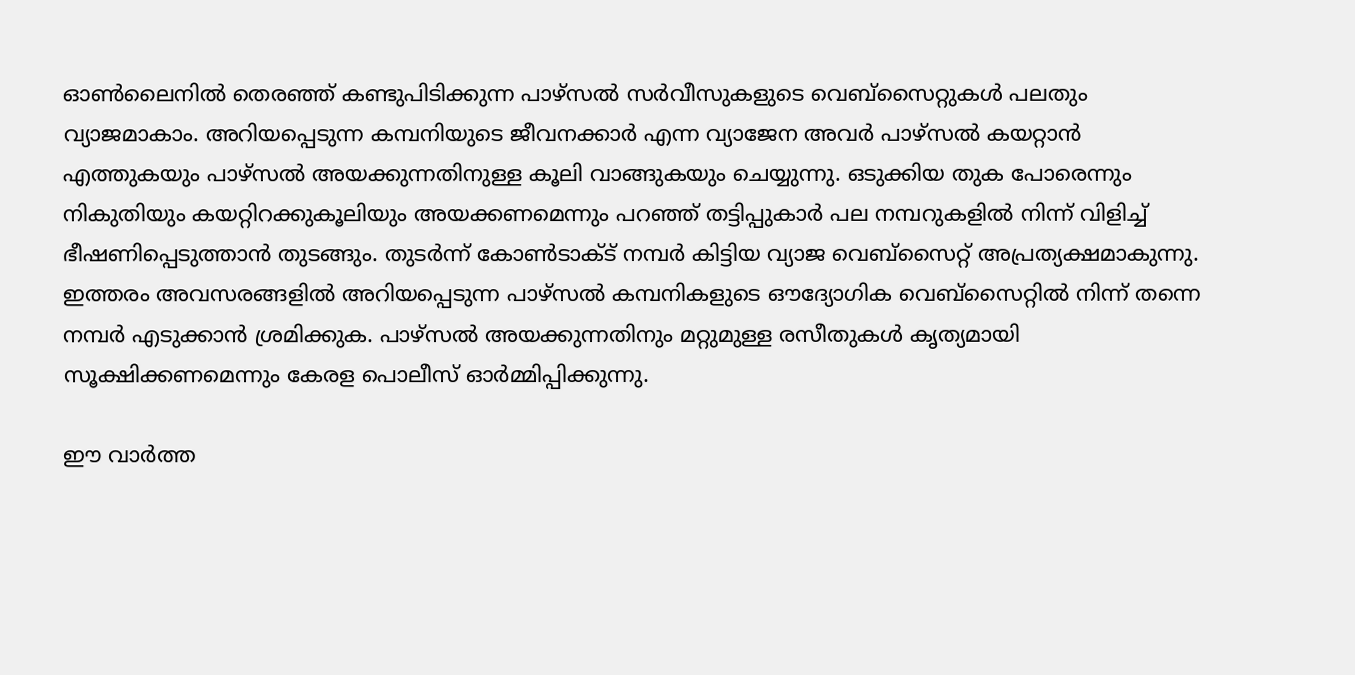ഓണ്‍ലൈനില്‍ തെരഞ്ഞ് കണ്ടുപിടിക്കുന്ന പാഴ്‌സല്‍ സര്‍വീസുകളുടെ വെബ്‌സൈറ്റുകള്‍ പലതും വ്യാജമാകാം. അറിയപ്പെടുന്ന കമ്പനിയുടെ ജീവനക്കാര്‍ എന്ന വ്യാജേന അവര്‍ പാഴ്‌സല്‍ കയറ്റാന്‍ എത്തുകയും പാഴ്‌സല്‍ അയക്കുന്നതിനുള്ള കൂലി വാങ്ങുകയും ചെയ്യുന്നു. ഒടുക്കിയ തുക പോരെന്നും നികുതിയും കയറ്റിറക്കുകൂലിയും അയക്കണമെന്നും പറഞ്ഞ് തട്ടിപ്പുകാര്‍ പല നമ്പറുകളില്‍ നിന്ന് വിളിച്ച് ഭീഷണിപ്പെടുത്താന്‍ തുടങ്ങും. തുടര്‍ന്ന് കോണ്‍ടാക്ട് നമ്പര്‍ കിട്ടിയ വ്യാജ വെബ്‌സൈറ്റ് അപ്രത്യക്ഷമാകുന്നു. ഇത്തരം അവസരങ്ങളില്‍ അറിയപ്പെടുന്ന പാഴ്‌സല്‍ കമ്പനികളുടെ ഔദ്യോഗിക വെബ്‌സൈറ്റില്‍ നിന്ന് തന്നെ നമ്പര്‍ എടുക്കാന്‍ ശ്രമിക്കുക. പാഴ്‌സല്‍ അയക്കുന്നതിനും മറ്റുമുള്ള രസീതുകള്‍ കൃത്യമായി സൂക്ഷിക്കണമെന്നും കേരള പൊലീസ് ഓര്‍മ്മിപ്പിക്കുന്നു.

ഈ വാർത്ത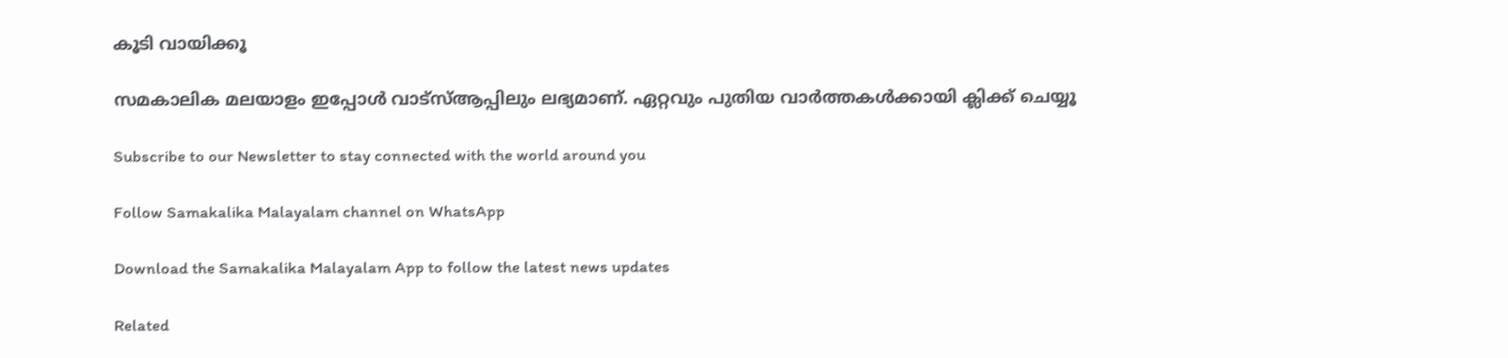കൂടി വായിക്കൂ

സമകാലിക മലയാളം ഇപ്പോൾ വാട്‌സ്ആപ്പിലും ലഭ്യമാണ്. ഏറ്റവും പുതിയ വാർത്തകൾക്കായി ക്ലിക്ക് ചെയ്യൂ

Subscribe to our Newsletter to stay connected with the world around you

Follow Samakalika Malayalam channel on WhatsApp

Download the Samakalika Malayalam App to follow the latest news updates

Related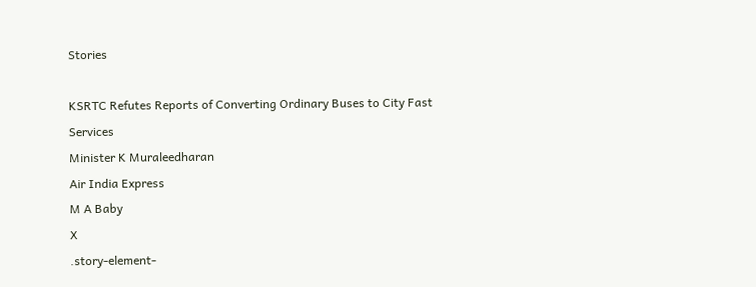Stories

KSRTC Refutes Reports of Converting Ordinary Buses to City Fast Services
Minister K Muraleedharan
Air India Express
M A Baby
X
.story-element-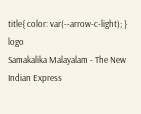title{ color: var(--arrow-c-light); }
logo
Samakalika Malayalam - The New Indian Express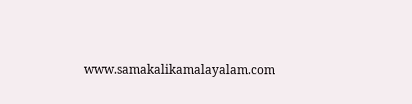www.samakalikamalayalam.com